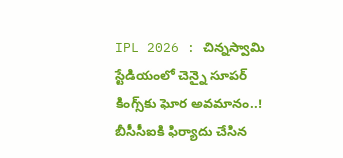IPL 2026 : చిన్న‌స్వామి స్టేడియంలో చెన్నై సూప‌ర్ కింగ్స్‌కు ఘోర అవ‌మానం..! బీసీసీఐకి ఫిర్యాదు చేసిన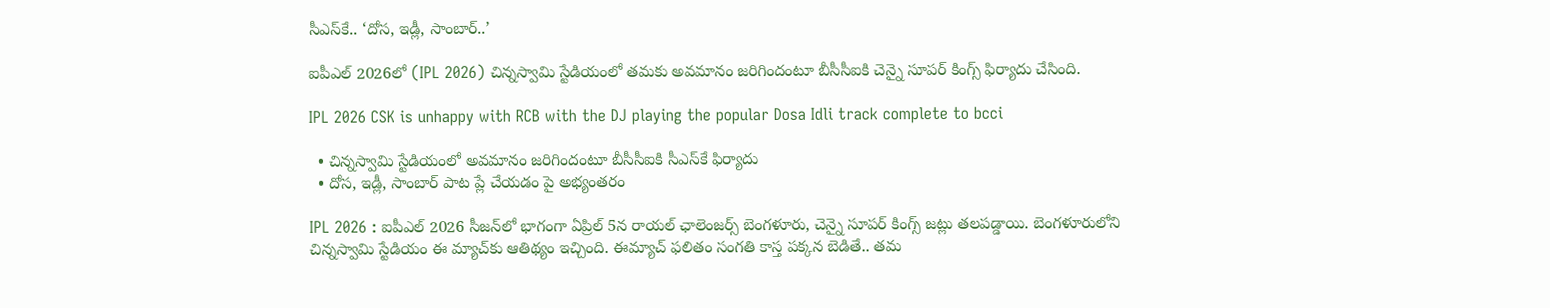సీఎస్‌కే.. ‘దోస, ఇడ్లీ, సాంబార్..’

ఐపీఎల్ 2026లో (IPL 2026) చిన్న‌స్వామి స్టేడియంలో త‌మ‌కు అవ‌మానం జ‌రిగిందంటూ బీసీసీఐకి చెన్నై సూప‌ర్ కింగ్స్ ఫిర్యాదు చేసింది.

IPL 2026 CSK is unhappy with RCB with the DJ playing the popular Dosa Idli track complete to bcci

  • చిన్న‌స్వామి స్టేడియంలో అవ‌మానం జ‌రిగిందంటూ బీసీసీఐకి సీఎస్‌కే ఫిర్యాదు
  • దోస, ఇడ్లీ, సాంబార్ పాట ప్లే చేయ‌డం పై అభ్యంత‌రం

IPL 2026 : ఐపీఎల్ 2026 సీజ‌న్‌లో భాగంగా ఏప్రిల్ 5న రాయ‌ల్ ఛాలెంజ‌ర్స్ బెంగ‌ళూరు, చెన్నై సూప‌ర్ కింగ్స్ జ‌ట్లు త‌ల‌ప‌డ్డాయి. బెంగ‌ళూరులోని చిన్న‌స్వామి స్టేడియం ఈ మ్యాచ్‌కు ఆతిథ్యం ఇచ్చింది. ఈమ్యాచ్‌ ఫ‌లితం సంగ‌తి కాస్త ప‌క్క‌న బెడితే.. త‌మ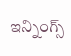ఇన్నింగ్స్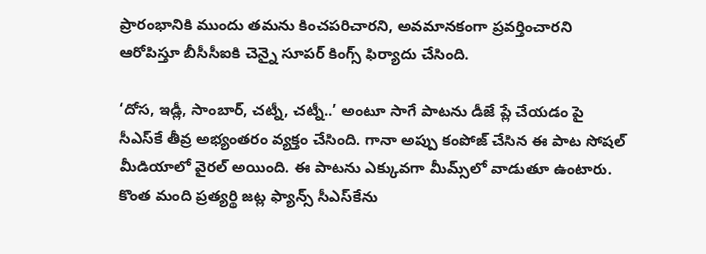ప్రారంభానికి ముందు త‌మ‌ను కించ‌ప‌రిచార‌ని, అవ‌మాన‌కంగా ప్ర‌వ‌ర్తించార‌ని ఆరోపిస్తూ బీసీసీఐకి చెన్నై సూప‌ర్ కింగ్స్ ఫిర్యాదు చేసింది.

‘దోస, ఇడ్లీ, సాంబార్, చట్నీ, చట్నీ..’ అంటూ సాగే పాట‌ను డీజే ప్లే చేయ‌డం పై సీఎస్‌కే తీవ్ర అభ్యంత‌రం వ్య‌క్తం చేసింది. గానా అప్పు కంపోజ్ చేసిన ఈ పాట సోష‌ల్ మీడియాలో వైర‌ల్ అయింది. ఈ పాట‌ను ఎక్కువ‌గా మీమ్స్‌లో వాడుతూ ఉంటారు. కొంత మంది ప్ర‌త్య‌ర్థి జ‌ట్ల ఫ్యాన్స్ సీఎస్‌కేను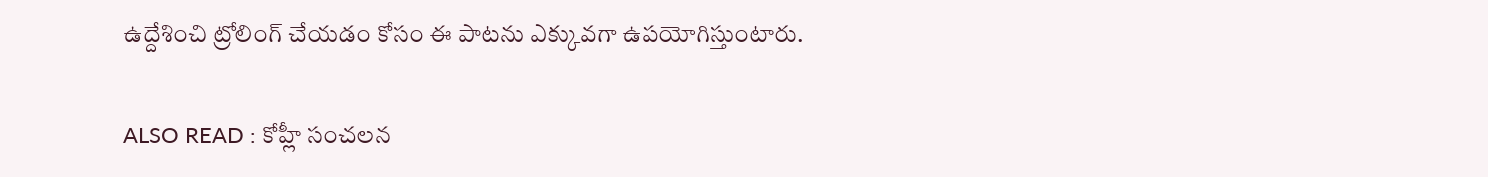ఉద్దేశించి ట్రోలింగ్ చేయ‌డం కోసం ఈ పాట‌ను ఎక్కువ‌గా ఉప‌యోగిస్తుంటారు.

ALSO READ : కోహ్లీ సంచ‌ల‌న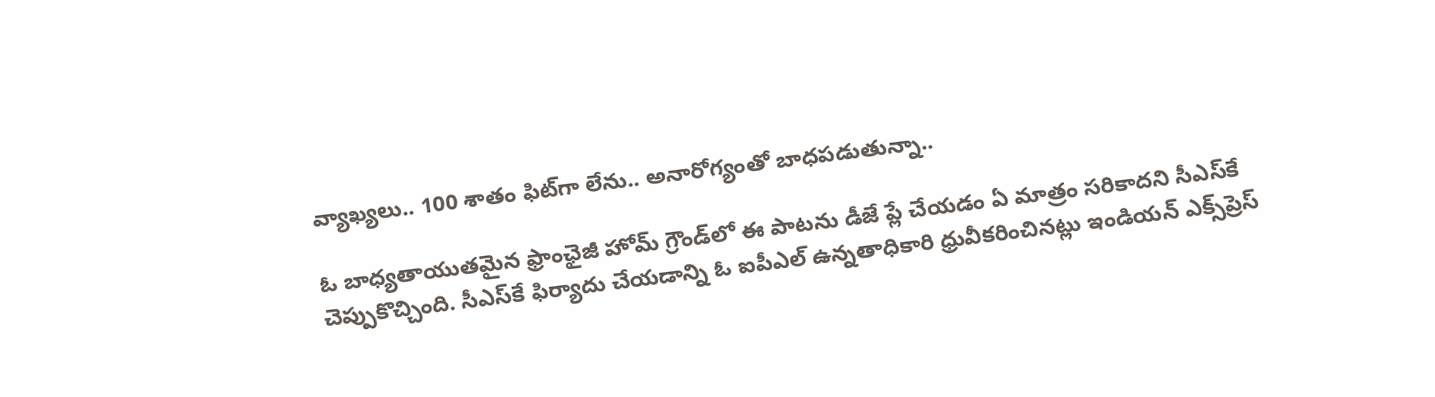వ్యాఖ్య‌లు.. 100 శాతం ఫిట్‌గా లేను.. అనారోగ్యంతో బాధ‌ప‌డుతున్నా..

ఓ బాధ్య‌తాయుత‌మైన ఫ్రాంఛైజీ హోమ్ గ్రౌండ్‌లో ఈ పాట‌ను డీజే ప్లే చేయ‌డం ఏ మాత్రం స‌రికాద‌ని సీఎస్‌కే చెప్పుకొచ్చింది. సీఎస్‌కే ఫిర్యాదు చేయ‌డాన్ని ఓ ఐపీఎల్ ఉన్న‌తాధికారి ధ్రువీక‌రించిన‌ట్లు ఇండియ‌న్ ఎక్స్‌ప్రెస్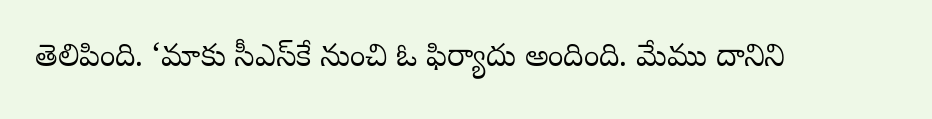తెలిపింది. ‘మాకు సీఎస్‌కే నుంచి ఓ ఫిర్యాదు అందింది. మేము దానిని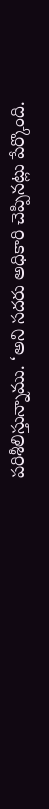ప‌రిశీలిస్తున్నాము. ‘అని స‌ద‌రు అధికారి చెప్పిన‌ట్లు పేర్కొంది.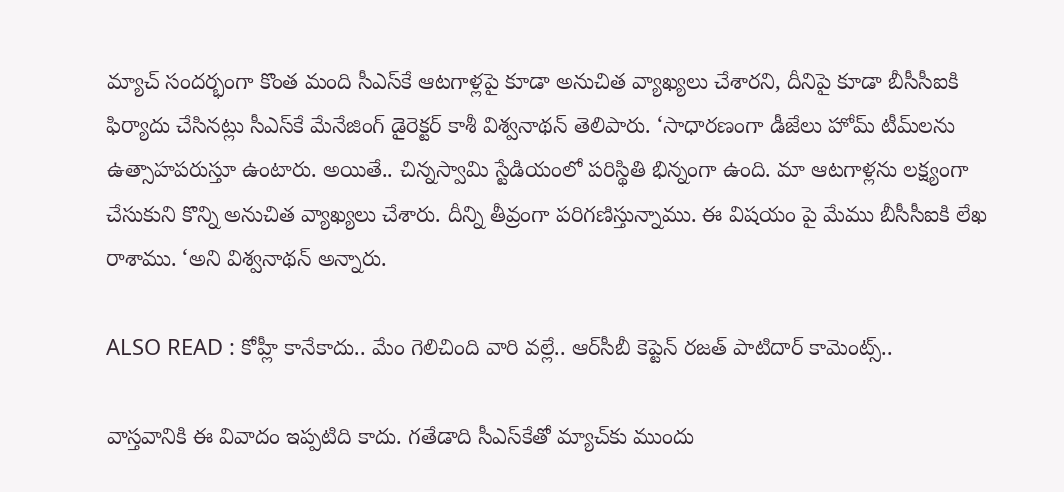మ్యాచ్ సంద‌ర్భంగా కొంత మంది సీఎస్‌కే ఆట‌గాళ్ల‌పై కూడా అనుచిత వ్యాఖ్య‌లు చేశారని, దీనిపై కూడా బీసీసీఐకి ఫిర్యాదు చేసిన‌ట్లు సీఎస్‌కే మేనేజింగ్ డైరెక్ట‌ర్ కాశీ విశ్వ‌నాథ‌న్ తెలిపారు. ‘సాధారణంగా డీజేలు హోమ్ టీమ్‌ల‌ను ఉత్సాహ‌ప‌రుస్తూ ఉంటారు. అయితే.. చిన్నస్వామి స్టేడియంలో పరిస్థితి భిన్నంగా ఉంది. మా ఆటగాళ్లను ల‌క్ష్యంగా చేసుకుని కొన్ని అనుచిత వ్యాఖ్యలు చేశారు. దీన్ని తీవ్రంగా ప‌రిగ‌ణిస్తున్నాము. ఈ విష‌యం పై మేము బీసీసీఐకి లేఖ రాశాము. ‘అని విశ్వ‌నాథ‌న్ అన్నారు.

ALSO READ : కోహ్లీ కానేకాదు.. మేం గెలిచింది వారి వ‌ల్లే.. ఆర్‌సీబీ కెప్టెన్ ర‌జ‌త్ పాటిదార్ కామెంట్స్‌..

వాస్త‌వానికి ఈ వివాదం ఇప్ప‌టిది కాదు. గ‌తేడాది సీఎస్‌కేతో మ్యాచ్‌కు ముందు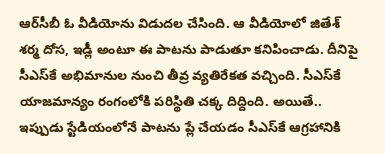ఆర్‌సీబీ ఓ వీడియోను విడుద‌ల చేసింది. ఆ వీడియోలో జితేశ్ శ‌ర్మ దోస, ఇడ్లీ అంటూ ఈ పాట‌ను పాడుతూ క‌నిపించాడు. దీనిపై సీఎస్‌కే అభిమానుల నుంచి తీవ్ర వ్య‌తిరేక‌త వ‌చ్చింది. సీఎస్‌కే యాజ‌మాన్యం రంగంలోకి ప‌రిస్థితి చ‌క్క దిద్దింది. అయితే.. ఇప్పుడు స్టేడియంలోనే పాట‌ను ప్లే చేయ‌డం సీఎస్‌కే ఆగ్ర‌హానికి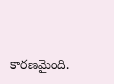కార‌ణ‌మైంది.